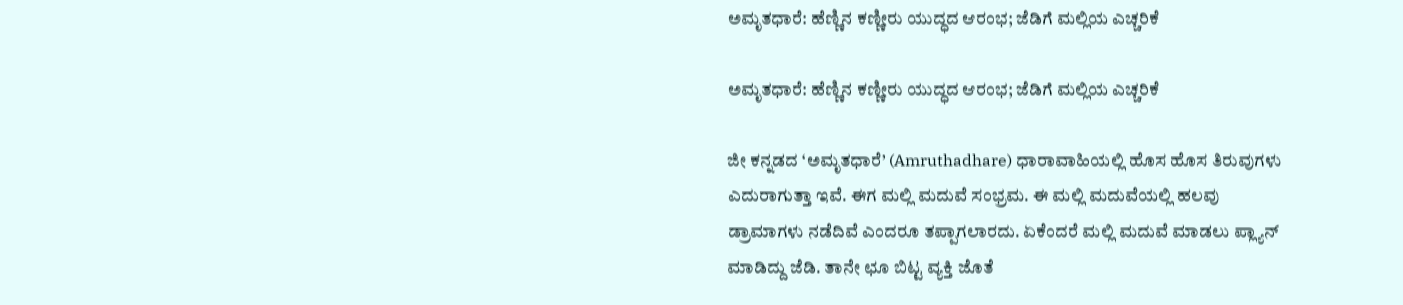ಅಮೃತಧಾರೆ: ಹೆಣ್ಣಿನ ಕಣ್ಣೀರು ಯುದ್ಧದ ಆರಂಭ; ಜೆಡಿಗೆ ಮಲ್ಲಿಯ ಎಚ್ಚರಿಕೆ

ಅಮೃತಧಾರೆ: ಹೆಣ್ಣಿನ ಕಣ್ಣೀರು ಯುದ್ಧದ ಆರಂಭ; ಜೆಡಿಗೆ ಮಲ್ಲಿಯ ಎಚ್ಚರಿಕೆ

ಜೀ ಕನ್ನಡದ ‘ಅಮೃತಧಾರೆ’ (Amruthadhare) ಧಾರಾವಾಹಿಯಲ್ಲಿ ಹೊಸ ಹೊಸ ತಿರುವುಗಳು ಎದುರಾಗುತ್ತಾ ಇವೆ. ಈಗ ಮಲ್ಲಿ ಮದುವೆ ಸಂಭ್ರಮ. ಈ ಮಲ್ಲಿ ಮದುವೆಯಲ್ಲಿ ಹಲವು ಡ್ರಾಮಾಗಳು ನಡೆದಿವೆ ಎಂದರೂ ತಪ್ಪಾಗಲಾರದು. ಏಕೆಂದರೆ ಮಲ್ಲಿ ಮದುವೆ ಮಾಡಲು ಪ್ಲ್ಯಾನ್ ಮಾಡಿದ್ದು ಜೆಡಿ. ತಾನೇ ಛೂ ಬಿಟ್ಟ ವ್ಯಕ್ತಿ ಜೊತೆ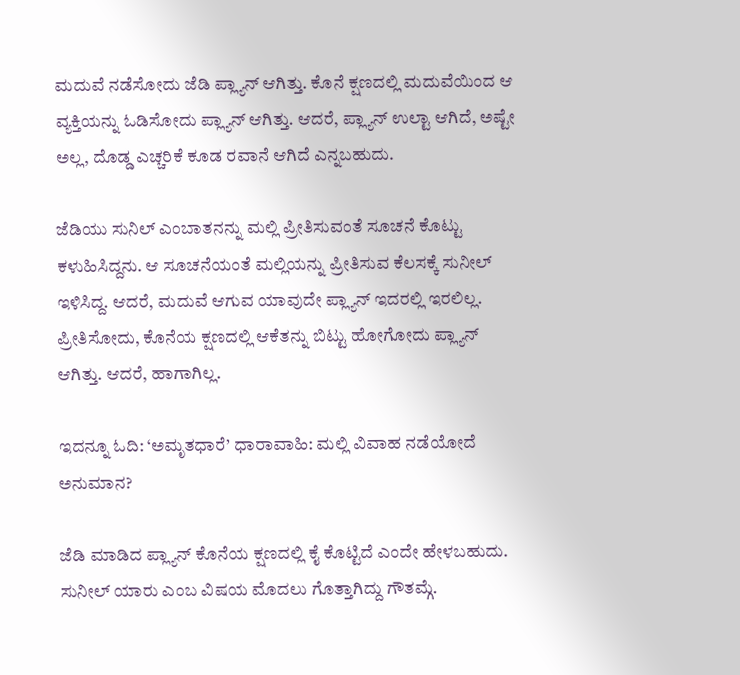ಮದುವೆ ನಡೆಸೋದು ಜೆಡಿ ಪ್ಲ್ಯಾನ್ ಆಗಿತ್ತು. ಕೊನೆ ಕ್ಷಣದಲ್ಲಿ ಮದುವೆಯಿಂದ ಆ ವ್ಯಕ್ತಿಯನ್ನು ಓಡಿಸೋದು ಪ್ಲ್ಯಾನ್ ಆಗಿತ್ತು. ಆದರೆ, ಪ್ಲ್ಯಾನ್ ಉಲ್ಟಾ ಆಗಿದೆ, ಅಷ್ಟೇ ಅಲ್ಲ, ದೊಡ್ಡ ಎಚ್ಚರಿಕೆ ಕೂಡ ರವಾನೆ ಆಗಿದೆ ಎನ್ನಬಹುದು.

ಜೆಡಿಯು ಸುನಿಲ್ ಎಂಬಾತನನ್ನು ಮಲ್ಲಿ ಪ್ರೀತಿಸುವಂತೆ ಸೂಚನೆ ಕೊಟ್ಟು ಕಳುಹಿಸಿದ್ದನು. ಆ ಸೂಚನೆಯಂತೆ ಮಲ್ಲಿಯನ್ನು ಪ್ರೀತಿಸುವ ಕೆಲಸಕ್ಕೆ ಸುನೀಲ್ ಇಳಿಸಿದ್ದ. ಆದರೆ, ಮದುವೆ ಆಗುವ ಯಾವುದೇ ಪ್ಲ್ಯಾನ್ ಇದರಲ್ಲಿ ಇರಲಿಲ್ಲ. ಪ್ರೀತಿಸೋದು, ಕೊನೆಯ ಕ್ಷಣದಲ್ಲಿ ಆಕೆತನ್ನು ಬಿಟ್ಟು ಹೋಗೋದು ಪ್ಲ್ಯಾನ್ ಆಗಿತ್ತು. ಆದರೆ, ಹಾಗಾಗಿಲ್ಲ.

ಇದನ್ನೂ ಓದಿ: ‘ಅಮೃತಧಾರೆ’ ಧಾರಾವಾಹಿ: ಮಲ್ಲಿ ವಿವಾಹ ನಡೆಯೋದೆ ಅನುಮಾನ?

ಜೆಡಿ ಮಾಡಿದ ಪ್ಲ್ಯಾನ್ ಕೊನೆಯ ಕ್ಷಣದಲ್ಲಿ ಕೈ ಕೊಟ್ಟಿದೆ ಎಂದೇ ಹೇಳಬಹುದು. ಸುನೀಲ್ ಯಾರು ಎಂಬ ವಿಷಯ ಮೊದಲು ಗೊತ್ತಾಗಿದ್ದು ಗೌತಮ್ಗೆ.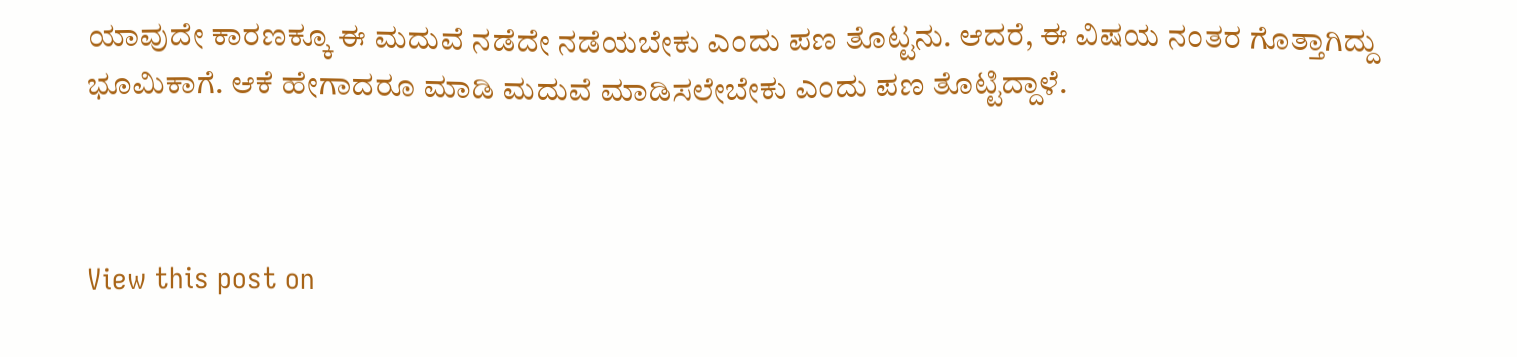ಯಾವುದೇ ಕಾರಣಕ್ಕೂ ಈ ಮದುವೆ ನಡೆದೇ ನಡೆಯಬೇಕು ಎಂದು ಪಣ ತೊಟ್ಟನು. ಆದರೆ, ಈ ವಿಷಯ ನಂತರ ಗೊತ್ತಾಗಿದ್ದು ಭೂಮಿಕಾಗೆ. ಆಕೆ ಹೇಗಾದರೂ ಮಾಡಿ ಮದುವೆ ಮಾಡಿಸಲೇಬೇಕು ಎಂದು ಪಣ ತೊಟ್ಟಿದ್ದಾಳೆ.



View this post on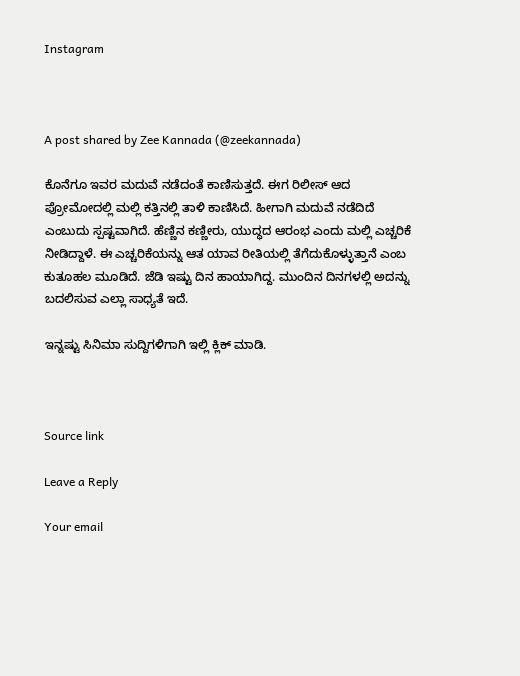Instagram



A post shared by Zee Kannada (@zeekannada)

ಕೊನೆಗೂ ಇವರ ಮದುವೆ ನಡೆದಂತೆ ಕಾಣಿಸುತ್ತದೆ. ಈಗ ರಿಲೀಸ್ ಆದ ಪ್ರೋಮೋದಲ್ಲಿ ಮಲ್ಲಿ ಕತ್ತಿನಲ್ಲಿ ತಾಳಿ ಕಾಣಿಸಿದೆ. ಹೀಗಾಗಿ ಮದುವೆ ನಡೆದಿದೆ ಎಂಬುದು ಸ್ಪಷ್ಟವಾಗಿದೆ. ಹೆಣ್ಣಿನ ಕಣ್ಣೀರು, ಯುದ್ಧದ ಆರಂಭ ಎಂದು ಮಲ್ಲಿ ಎಚ್ಚರಿಕೆ ನೀಡಿದ್ದಾಳೆ. ಈ ಎಚ್ಚರಿಕೆಯನ್ನು ಆತ ಯಾವ ರೀತಿಯಲ್ಲಿ ತೆಗೆದುಕೊಳ್ಳುತ್ತಾನೆ ಎಂಬ ಕುತೂಹಲ ಮೂಡಿದೆ. ಜೆಡಿ ಇಷ್ಟು ದಿನ ಹಾಯಾಗಿದ್ದ. ಮುಂದಿನ ದಿನಗಳಲ್ಲಿ ಅದನ್ನು ಬದಲಿಸುವ ಎಲ್ಲಾ ಸಾಧ್ಯತೆ ಇದೆ.

ಇನ್ನಷ್ಟು ಸಿನಿಮಾ ಸುದ್ದಿಗಳಿಗಾಗಿ ಇಲ್ಲಿ ಕ್ಲಿಕ್ ಮಾಡಿ.



Source link

Leave a Reply

Your email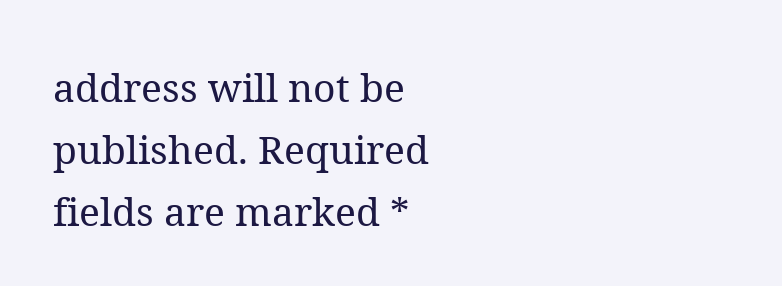address will not be published. Required fields are marked *